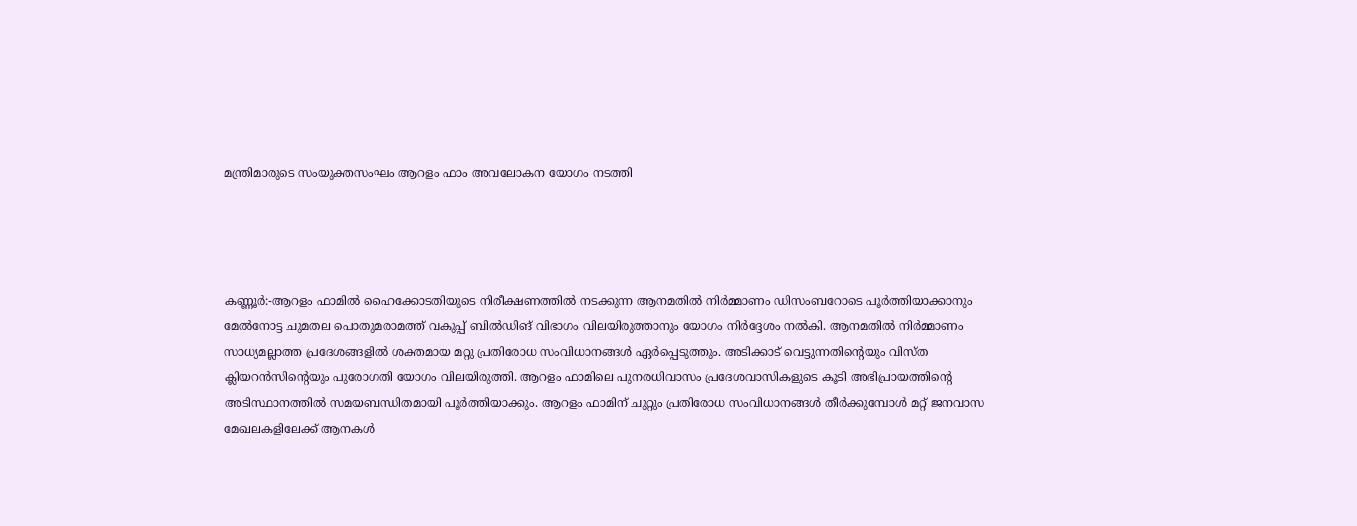മന്ത്രിമാരുടെ സംയുക്തസംഘം ആറളം ഫാം അവലോകന യോഗം നടത്തി




കണ്ണൂർ:-ആറളം ഫാമില്‍ ഹൈക്കോടതിയുടെ നിരീക്ഷണത്തില്‍ നടക്കുന്ന ആനമതില്‍ നിര്‍മ്മാണം ഡിസംബറോടെ പൂര്‍ത്തിയാക്കാനും  മേല്‍നോട്ട ചുമതല പൊതുമരാമത്ത് വകുപ്പ് ബില്‍ഡിങ് വിഭാഗം വിലയിരുത്താനും യോഗം നിര്‍ദ്ദേശം നല്‍കി. ആനമതില്‍ നിര്‍മ്മാണം സാധ്യമല്ലാത്ത പ്രദേശങ്ങളില്‍ ശക്തമായ മറ്റു പ്രതിരോധ സംവിധാനങ്ങള്‍ ഏര്‍പ്പെടുത്തും. അടിക്കാട് വെട്ടുന്നതിന്റെയും വിസ്ത ക്ലിയറന്‍സിന്റെയും പുരോഗതി യോഗം വിലയിരുത്തി. ആറളം ഫാമിലെ പുനരധിവാസം പ്രദേശവാസികളുടെ കൂടി അഭിപ്രായത്തിന്റെ അടിസ്ഥാനത്തില്‍ സമയബന്ധിതമായി പൂര്‍ത്തിയാക്കും. ആറളം ഫാമിന് ചുറ്റും പ്രതിരോധ സംവിധാനങ്ങള്‍ തീര്‍ക്കുമ്പോള്‍ മറ്റ് ജനവാസ മേഖലകളിലേക്ക് ആനകള്‍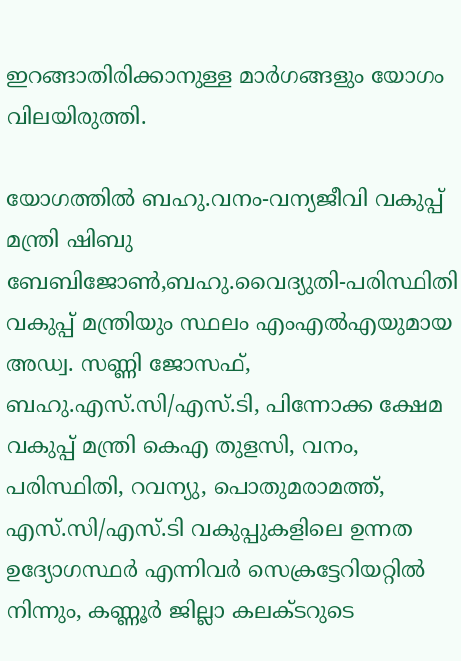ഇറങ്ങാതിരിക്കാനുള്ള മാര്‍ഗങ്ങളും യോഗം വിലയിരുത്തി.

യോഗത്തില്‍ ബഹു.വനം-വന്യജീവി വകുപ്പ് മന്ത്രി ഷിബു ബേബിജോണ്‍,ബഹു.വൈദ്യുതി-പരിസ്ഥിതി വകുപ്പ് മന്ത്രിയും സ്ഥലം എംഎല്‍എയുമായ അഡ്വ. സണ്ണി ജോസഫ്, ബഹു.എസ്.സി/എസ്.ടി, പിന്നോക്ക ക്ഷേമ വകുപ്പ് മന്ത്രി കെഎ തുളസി, വനം, പരിസ്ഥിതി, റവന്യു, പൊതുമരാമത്ത്, എസ്.സി/എസ്.ടി വകുപ്പുകളിലെ ഉന്നത ഉദ്യോഗസ്ഥര്‍ എന്നിവര്‍ സെക്രട്ടേറിയറ്റിൽ നിന്നും, കണ്ണൂര്‍ ജില്ലാ കലക്ടറുടെ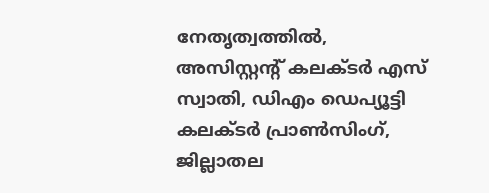നേതൃത്വത്തിൽ, അസിസ്റ്റന്റ് കലക്ടര്‍ എസ് സ്വാതി, ഡിഎം ഡെപ്യൂട്ടി കലക്ടര്‍ പ്രാണ്‍സിംഗ്, ജില്ലാതല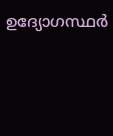ഉദ്യോഗസ്ഥര്‍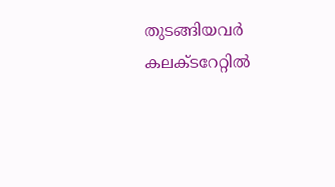തുടങ്ങിയവര്‍ കലക്ടറേറ്റിൽ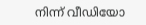നിന്ന് വീഡിയോ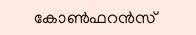കോണ്‍ഫറന്‍സ്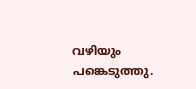വഴിയും പങ്കെടുത്തു.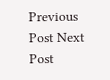Previous Post Next Post